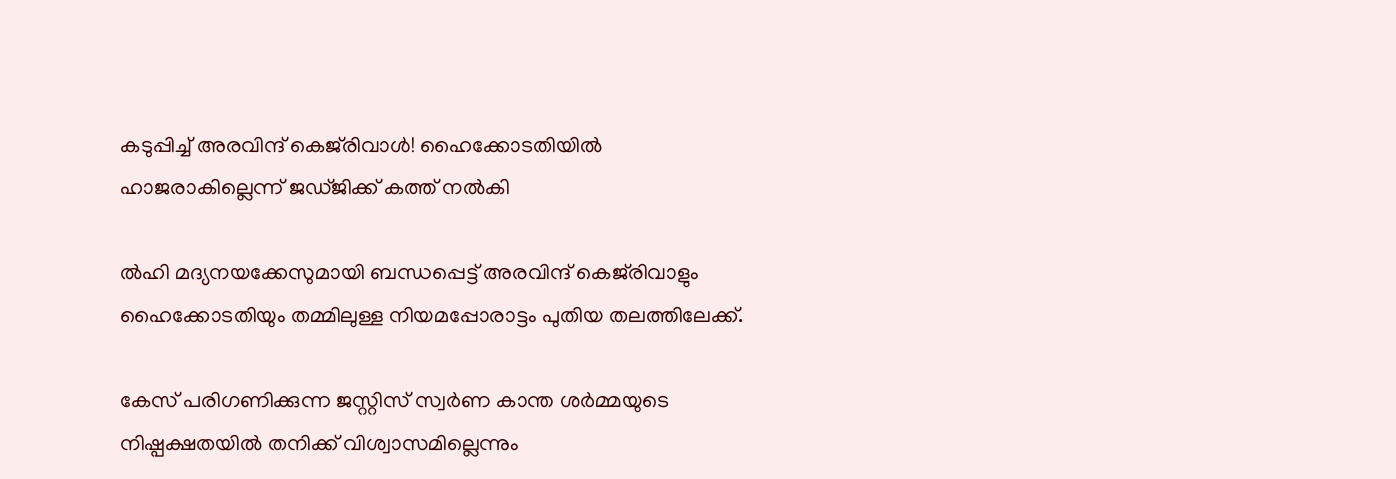കടുപ്പിച്ച്‌ അരവിന്ദ് കെജ്‌രിവാള്‍! ഹൈക്കോടതിയില്‍ ഹാജരാകില്ലെന്ന് ജഡ്ജിക്ക് കത്ത് നല്‍കി

ല്‍ഹി മദ്യനയക്കേസുമായി ബന്ധപ്പെട്ട് അരവിന്ദ് കെജ്‌രിവാളും ഹൈക്കോടതിയും തമ്മിലുള്ള നിയമപ്പോരാട്ടം പുതിയ തലത്തിലേക്ക്.

കേസ് പരിഗണിക്കുന്ന ജസ്റ്റിസ് സ്വർണ കാന്ത ശർമ്മയുടെ നിഷ്പക്ഷതയില്‍ തനിക്ക് വിശ്വാസമില്ലെന്നും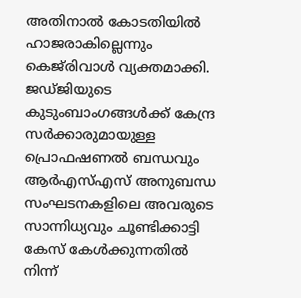അതിനാല്‍ കോടതിയില്‍ ഹാജരാകില്ലെന്നും കെജ്‌രിവാള്‍ വ്യക്തമാക്കി. ജഡ്ജിയുടെ കുടുംബാംഗങ്ങള്‍ക്ക് കേന്ദ്ര സർക്കാരുമായുള്ള പ്രൊഫഷണല്‍ ബന്ധവും ആർഎസ്‌എസ് അനുബന്ധ സംഘടനകളിലെ അവരുടെ സാന്നിധ്യവും ചൂണ്ടിക്കാട്ടി കേസ് കേള്‍ക്കുന്നതില്‍ നിന്ന്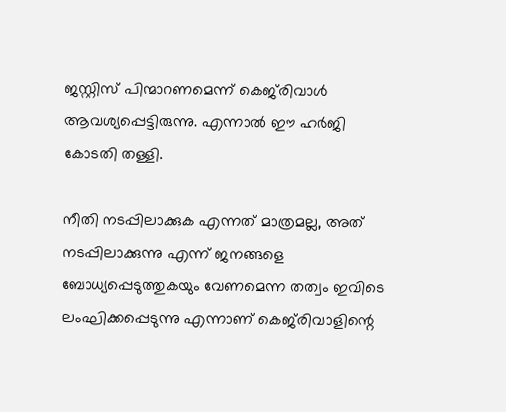ജസ്റ്റിസ് പിന്മാറണമെന്ന് കെജ്‌രിവാള്‍ ആവശ്യപ്പെട്ടിരുന്നു. എന്നാല്‍ ഈ ഹർജി കോടതി തള്ളി.

നീതി നടപ്പിലാക്കുക എന്നത് മാത്രമല്ല, അത് നടപ്പിലാക്കുന്നു എന്ന് ജനങ്ങളെ ബോധ്യപ്പെടുത്തുകയും വേണമെന്ന തത്വം ഇവിടെ ലംഘിക്കപ്പെടുന്നു എന്നാണ് കെജ്‌രിവാളിന്റെ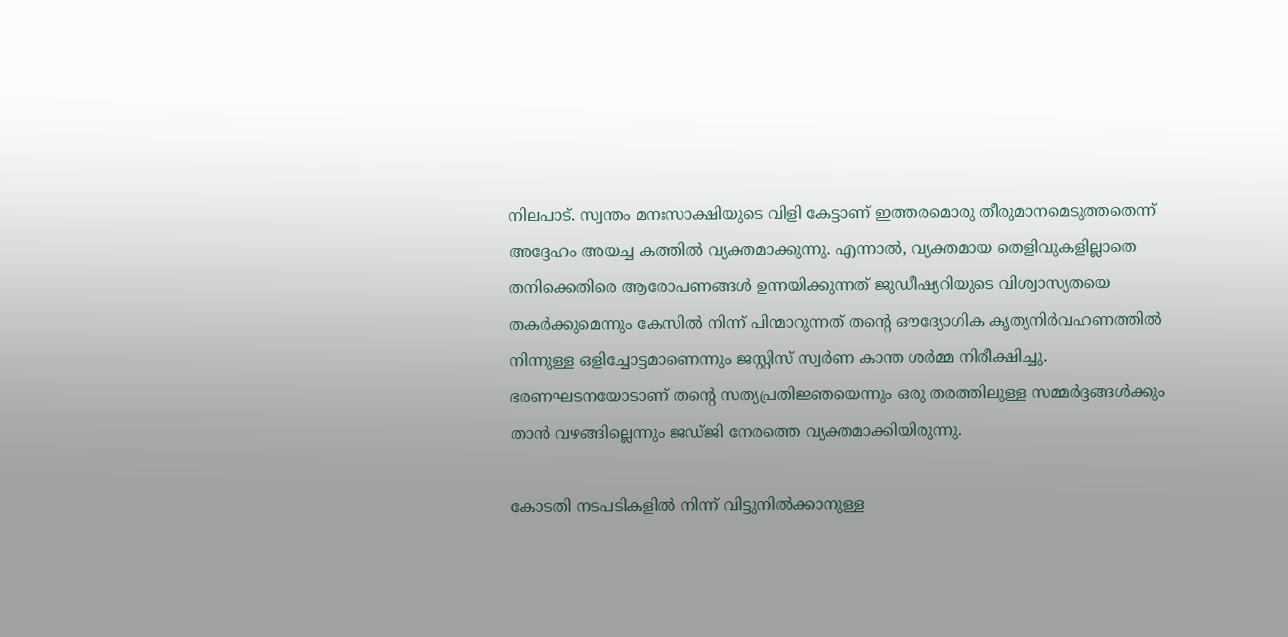നിലപാട്. സ്വന്തം മനഃസാക്ഷിയുടെ വിളി കേട്ടാണ് ഇത്തരമൊരു തീരുമാനമെടുത്തതെന്ന് അദ്ദേഹം അയച്ച കത്തില്‍ വ്യക്തമാക്കുന്നു. എന്നാല്‍, വ്യക്തമായ തെളിവുകളില്ലാതെ തനിക്കെതിരെ ആരോപണങ്ങള്‍ ഉന്നയിക്കുന്നത് ജുഡീഷ്യറിയുടെ വിശ്വാസ്യതയെ തകർക്കുമെന്നും കേസില്‍ നിന്ന് പിന്മാറുന്നത് തന്റെ ഔദ്യോഗിക കൃത്യനിർവഹണത്തില്‍ നിന്നുള്ള ഒളിച്ചോട്ടമാണെന്നും ജസ്റ്റിസ് സ്വർണ കാന്ത ശർമ്മ നിരീക്ഷിച്ചു. ഭരണഘടനയോടാണ് തന്റെ സത്യപ്രതിജ്ഞയെന്നും ഒരു തരത്തിലുള്ള സമ്മർദ്ദങ്ങള്‍ക്കും താൻ വഴങ്ങില്ലെന്നും ജഡ്ജി നേരത്തെ വ്യക്തമാക്കിയിരുന്നു.

കോടതി നടപടികളില്‍ നിന്ന് വിട്ടുനില്‍ക്കാനുള്ള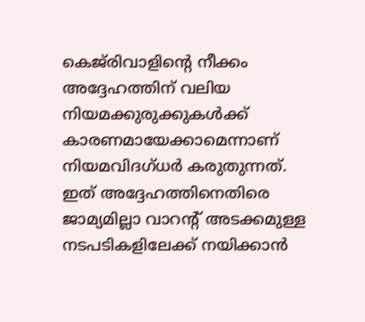കെജ്‌രിവാളിന്റെ നീക്കം അദ്ദേഹത്തിന് വലിയ നിയമക്കുരുക്കുകള്‍ക്ക് കാരണമായേക്കാമെന്നാണ് നിയമവിദഗ്ധർ കരുതുന്നത്. ഇത് അദ്ദേഹത്തിനെതിരെ ജാമ്യമില്ലാ വാറന്റ് അടക്കമുള്ള നടപടികളിലേക്ക് നയിക്കാൻ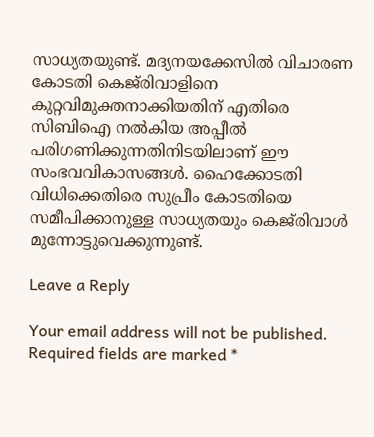സാധ്യതയുണ്ട്. മദ്യനയക്കേസില്‍ വിചാരണ കോടതി കെജ്‌രിവാളിനെ കുറ്റവിമുക്തനാക്കിയതിന് എതിരെ സിബിഐ നല്‍കിയ അപ്പീല്‍ പരിഗണിക്കുന്നതിനിടയിലാണ് ഈ സംഭവവികാസങ്ങള്‍. ഹൈക്കോടതി വിധിക്കെതിരെ സുപ്രീം കോടതിയെ സമീപിക്കാനുള്ള സാധ്യതയും കെജ്‌രിവാള്‍ മുന്നോട്ടുവെക്കുന്നുണ്ട്.

Leave a Reply

Your email address will not be published. Required fields are marked *